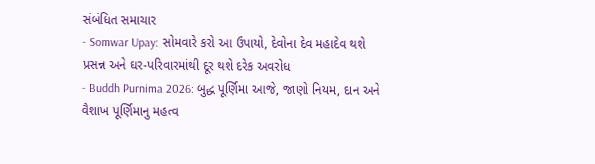સંબંધિત સમાચાર
- Somwar Upay: સોમવારે કરો આ ઉપાયો, દેવોના દેવ મહાદેવ થશે પ્રસન્ન અને ઘર-પરિવારમાંથી દૂર થશે દરેક અવરોધ
- Buddh Purnima 2026: બુદ્ધ પૂર્ણિમા આજે, જાણો નિયમ, દાન અને વૈશાખ પૂર્ણિમાનુ મહત્વ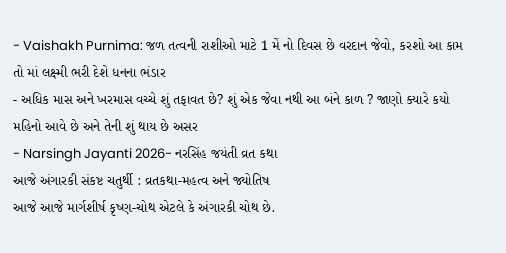- Vaishakh Purnima: જળ તત્વની રાશીઓ માટે 1 મેં નો દિવસ છે વરદાન જેવો, કરશો આ કામ તો માં લક્ષ્મી ભરી દેશે ધનના ભંડાર
- અધિક માસ અને ખરમાસ વચ્ચે શું તફાવત છે? શું એક જેવા નથી આ બંને કાળ ? જાણો ક્યારે કયો મહિનો આવે છે અને તેની શું થાય છે અસર
- Narsingh Jayanti 2026- નરસિંહ જયંતી વ્રત કથા
આજે અંગારકી સંકષ્ટ ચતુર્થી : વ્રતકથા-મહત્વ અને જ્યોતિષ
આજે આજે માર્ગશીર્ષ કૃષ્ણ-ચોથ એટલે કે અંગારકી ચોથ છે.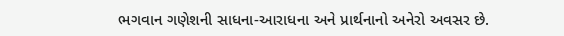ભગવાન ગણેશની સાધના-આરાધના અને પ્રાર્થનાનો અનેરો અવસર છે.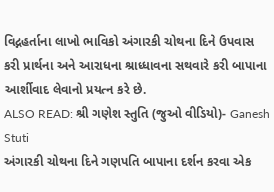વિદ્નહર્તાના લાખો ભાવિકો અંગારકી ચોથના દિને ઉપવાસ કરી પ્રાર્થના અને આરાધના શ્રાધ્ધાવના સથવારે કરી બાપાના આર્શીવાદ લેવાનો પ્રયત્ન કરે છે.
ALSO READ: શ્રી ગણેશ સ્તુતિ (જુઓ વીડિયો)- Ganesh Stuti
અંગારકી ચોથના દિને ગણપતિ બાપાના દર્શન કરવા એક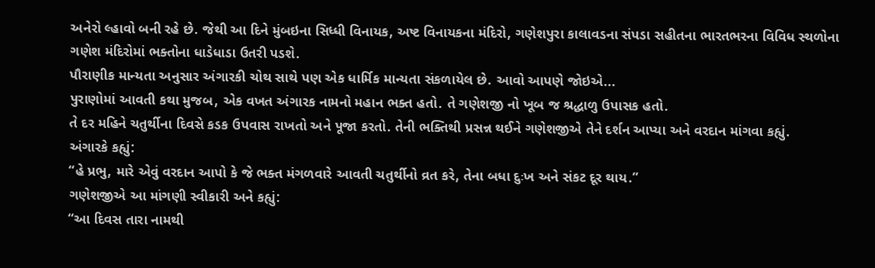અનેરો લ્હાવો બની રહે છે. જેથી આ દિને મુંબઇના સિધ્ધી વિનાયક, અષ્ટ વિનાયકના મંદિરો, ગણેશપુરા કાલાવડના સંપડા સહીતના ભારતભરના વિવિધ સ્થળોના ગણેશ મંદિરોમાં ભક્તોના ધાડેધાડા ઉતરી પડશે.
પૌરાણીક માન્યતા અનુસાર અંગારકી ચોથ સાથે પણ એક ધાર્મિક માન્યતા સંકળાયેલ છે. આવો આપણે જોઇએ...
પુરાણોમાં આવતી કથા મુજબ, એક વખત અંગારક નામનો મહાન ભક્ત હતો. તે ગણેશજી નો ખૂબ જ શ્રદ્ધાળુ ઉપાસક હતો.
તે દર મહિને ચતુર્થીના દિવસે કડક ઉપવાસ રાખતો અને પૂજા કરતો. તેની ભક્તિથી પ્રસન્ન થઈને ગણેશજીએ તેને દર્શન આપ્યા અને વરદાન માંગવા કહ્યું.
અંગારકે કહ્યું:
“હે પ્રભુ, મારે એવું વરદાન આપો કે જે ભક્ત મંગળવારે આવતી ચતુર્થીનો વ્રત કરે, તેના બધા દુઃખ અને સંકટ દૂર થાય.”
ગણેશજીએ આ માંગણી સ્વીકારી અને કહ્યું:
“આ દિવસ તારા નામથી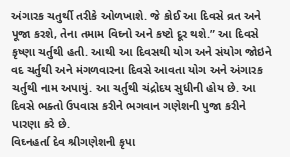અંગારક ચતુર્થી તરીકે ઓળખાશે. જે કોઈ આ દિવસે વ્રત અને પૂજા કરશે, તેના તમામ વિઘ્નો અને કષ્ટો દૂર થશે.” આ દિવસે કૃષ્ણા ચર્તુથી હતી. આથી આ દિવસથી યોગ અને સંયોગ જોઇને વદ ચર્તુથી અને મંગળવારના દિવસે આવતા યોગ અને અંગારક ચર્તુથી નામ અપાયું. આ ચર્તુથી ચંદ્રોદય સુધીની હોય છે. આ દિવસે ભક્તો ઉપવાસ કરીને ભગવાન ગણેશની પુજા કરીને પારણા કરે છે.
વિઘ્નહર્તા દેવ શ્રીગણેશની કૃપા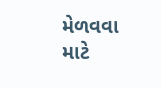મેળવવા માટે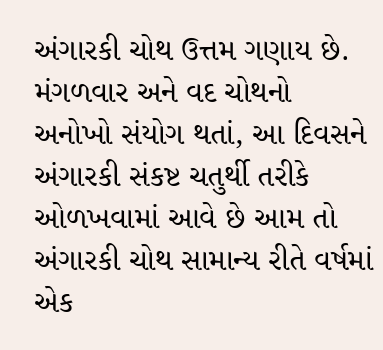અંગારકી ચોથ ઉત્તમ ગણાય છે. મંગળવાર અને વદ ચોથનો અનોખો સંયોગ થતાં, આ દિવસને અંગારકી સંકષ્ટ ચતુર્થી તરીકે ઓળખવામાં આવે છે આમ તો અંગારકી ચોથ સામાન્ય રીતે વર્ષમાં એક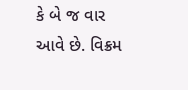કે બે જ વાર આવે છે. વિક્રમ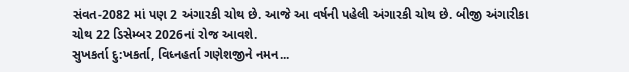સંવત-2082 માં પણ 2 અંગારકી ચોથ છે. આજે આ વર્ષની પહેલી અંગારકી ચોથ છે. બીજી અંગારીકા ચોથ 22 ડિસેમ્બર 2026નાં રોજ આવશે.
સુખકર્તા દુ:ખકર્તા, વિધ્નહર્તા ગણેશજીને નમન...